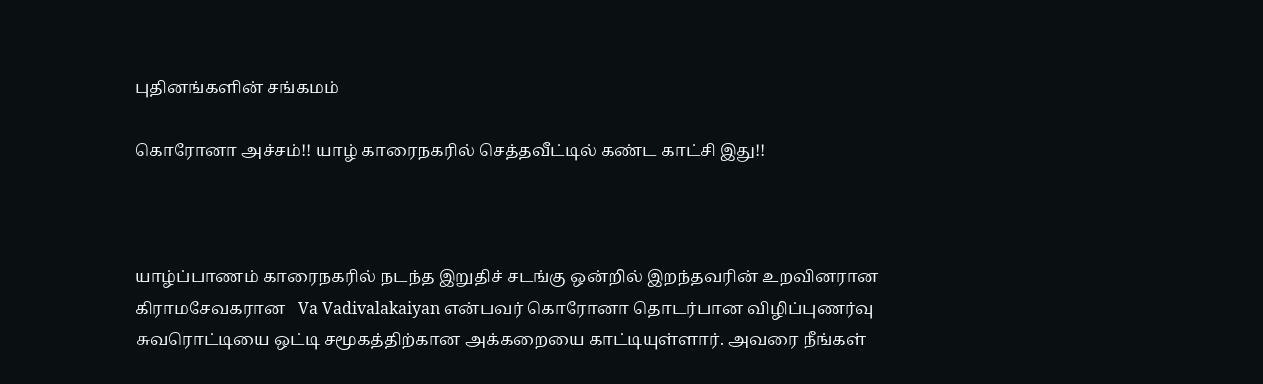புதினங்களின் சங்கமம்

கொரோனா அச்சம்!! யாழ் காரைநகரில் செத்தவீட்டில் கண்ட காட்சி இது!!



யாழ்ப்பாணம் காரைநகரில் நடந்த இறுதிச் சடங்கு ஒன்றில் இறந்தவரின் உறவினரான கிராமசேவகரான   Va Vadivalakaiyan என்பவர் கொரோனா தொடர்பான விழிப்புணர்வு சுவரொட்டியை ஒட்டி சமூகத்திற்கான அக்கறையை காட்டியுள்ளார். அவரை நீங்கள்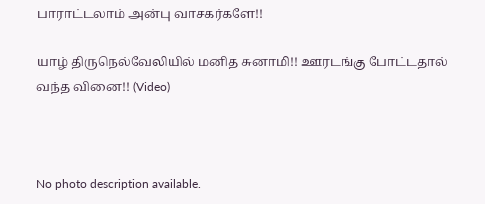பாராட்டலாம் அன்பு வாசகர்களே!!

யாழ் திருநெல்வேலியில் மனித சுனாமி!! ஊரடங்கு போட்டதால் வந்த வினை!! (Video)



No photo description available.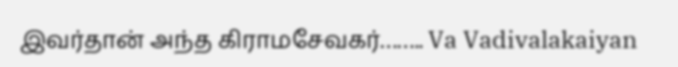இவர்தான் அந்த கிராமசேவகர்…….. Va Vadivalakaiyan